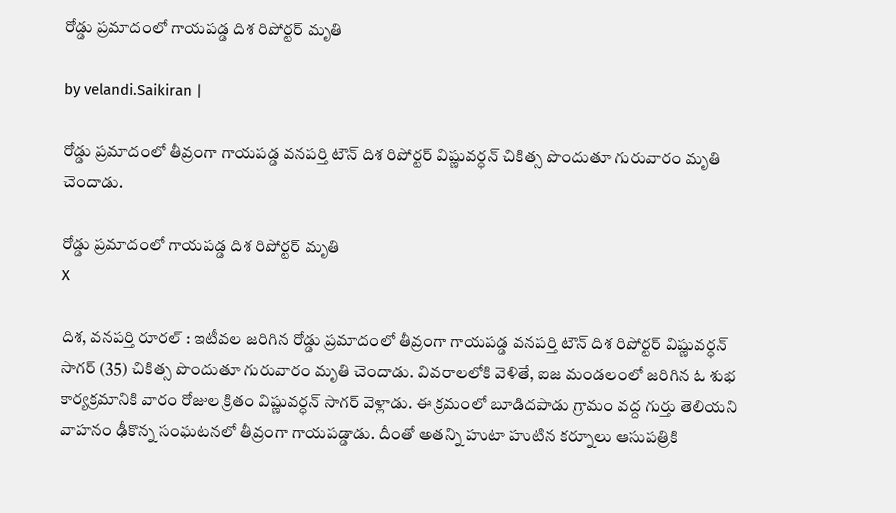రోడ్డు ప్రమాదంలో గాయపడ్డ దిశ రిపోర్టర్ మృతి

by velandi.Saikiran |

రోడ్డు ప్రమాదంలో తీవ్రంగా గాయపడ్డ వనపర్తి టౌన్ దిశ రిపోర్టర్ విష్ణువర్ధన్ చికిత్స‌ పొందుతూ గురువారం మృతి చెందాడు.

రోడ్డు ప్రమాదంలో గాయపడ్డ దిశ రిపోర్టర్ మృతి
X

దిశ, వనపర్తి రూరల్ : ఇటీవల జరిగిన రోడ్డు ప్రమాదంలో తీవ్రంగా గాయపడ్డ వనపర్తి టౌన్ దిశ రిపోర్టర్ విష్ణువర్ధన్ సాగర్ (35) చికిత్స‌ పొందుతూ గురువారం మృతి చెందాడు. వివరాలలోకి వెళితే, ఐజ మండలంలో జరిగిన ఓ శుభ కార్యక్రమానికి వారం రోజుల క్రితం విష్ణువర్ధన్ సాగర్ వెళ్లాడు. ఈ క్ర‌మంలో బూడిదపాడు గ్రామం వద్ద గుర్తు తెలియని వాహనం ఢీకొన్న సంఘటనలో తీవ్రంగా గాయపడ్డాడు. దీంతో అతన్ని హుటా హుటిన కర్నూలు ఆసుపత్రికి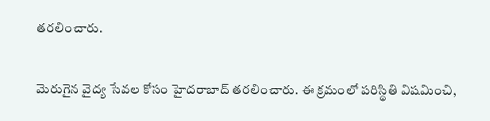తరలించారు.

మెరుగైన వైద్య సేవల కోసం హైదరాబాద్ తరలించారు. ఈ క్ర‌మంలో ప‌రిస్థితి విష‌మించి,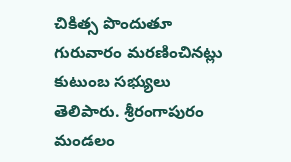చికిత్స‌ పొందుతూ గురువారం మరణించినట్లు కుటుంబ సభ్యులు తెలిపారు. శ్రీరంగాపురం మండలం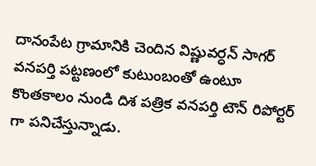దానంపేట గ్రామానికి చెందిన విష్ణువర్ధన్ సాగర్ వనపర్తి పట్టణంలో కుటుంబంతో ఉంటూ కొంతకాలం నుండి దిశ పత్రిక వనపర్తి టౌన్ రిపోర్టర్ గా పనిచేస్తున్నాడు.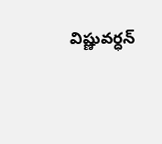విష్ణువర్ధన్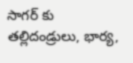సాగర్ కు తల్లిదండ్రులు, భార్య,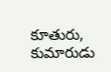కూతురు, కుమారుడు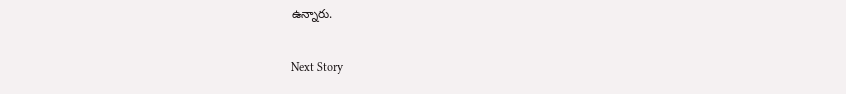ఉన్నారు.

Next Story